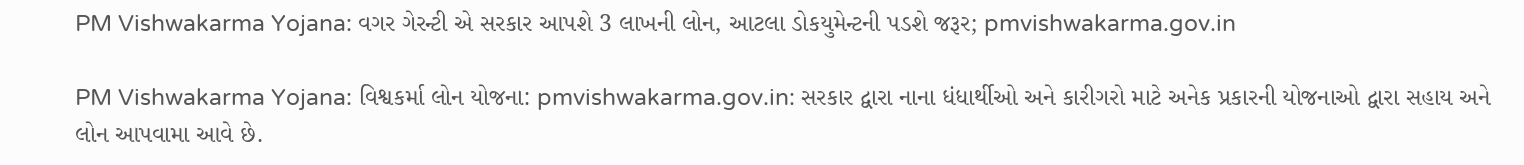PM Vishwakarma Yojana: વગર ગેરન્ટી એ સરકાર આપશે 3 લાખની લોન, આટલા ડોકયુમેન્ટની પડશે જરૂર; pmvishwakarma.gov.in

PM Vishwakarma Yojana: વિશ્વકર્મા લોન યોજના: pmvishwakarma.gov.in: સરકાર દ્વારા નાના ધંધાર્થીઓ અને કારીગરો માટે અનેક પ્રકારની યોજનાઓ દ્વારા સહાય અને લોન આપવામા આવે છે.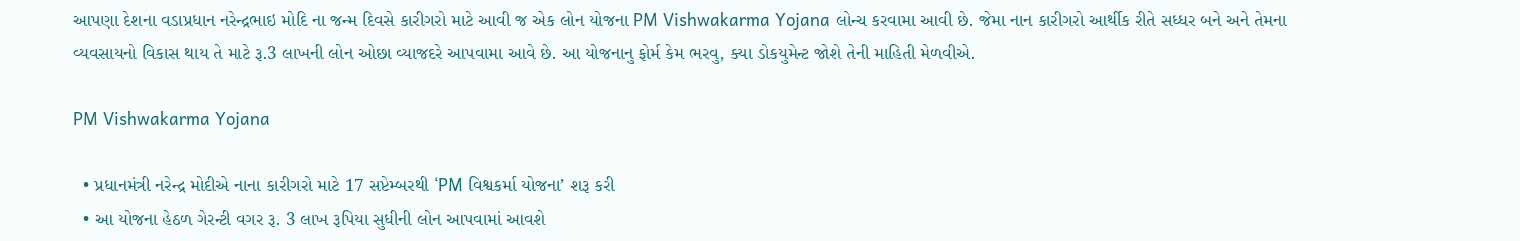આપણા દેશના વડાપ્રધાન નરેન્દ્રભાઇ મોદિ ના જન્મ દિવસે કારીગરો માટે આવી જ એક લોન યોજના PM Vishwakarma Yojana લોન્ચ કરવામા આવી છે. જેમા નાન કારીગરો આર્થીક રીતે સધ્ધર બને અને તેમના વ્યવસાયનો વિકાસ થાય તે માટે રૂ.3 લાખની લોન ઓછા વ્યાજદરે આપવામા આવે છે. આ યોજનાનુ ફોર્મ કેમ ભરવુ, ક્યા ડોકયુમેન્ટ જોશે તેની માહિતી મેળવીએ.

PM Vishwakarma Yojana

  • પ્રધાનમંત્રી નરેન્દ્ર મોદીએ નાના કારીગરો માટે 17 સપ્ટેમ્બરથી ‘PM વિશ્વકર્મા યોજના’ શરૂ કરી
  • આ યોજના હેઠળ ગેરન્ટી વગર રૂ. 3 લાખ રૂપિયા સુધીની લોન આપવામાં આવશે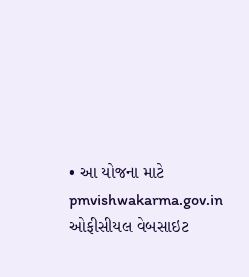• આ યોજના માટે pmvishwakarma.gov.in ઓફીસીયલ વેબસાઇટ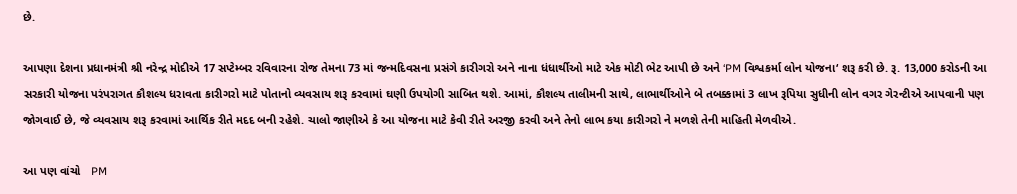છે.

આપણા દેશના પ્રધાનમંત્રી શ્રી નરેન્દ્ર મોદીએ 17 સપ્ટેમ્બર રવિવારના રોજ તેમના 73 માં જન્મદિવસના પ્રસંગે કારીગરો અને નાના ધંધાર્થીઓ માટે એક મોટી ભેટ આપી છે અને ‘PM વિશ્વકર્મા લોન યોજના‘ શરૂ કરી છે. રૂ. 13,000 કરોડની આ સરકારી યોજના પરંપરાગત કૌશલ્ય ધરાવતા કારીગરો માટે પોતાનો વ્યવસાય શરૂ કરવામાં ઘણી ઉપયોગી સાબિત થશે. આમાં, કૌશલ્ય તાલીમની સાથે, લાભાર્થીઓને બે તબક્કામાં 3 લાખ રૂપિયા સુધીની લોન વગર ગેરન્ટીએ આપવાની પણ જોગવાઈ છે, જે વ્યવસાય શરૂ કરવામાં આર્થિક રીતે મદદ બની રહેશે. ચાલો જાણીએ કે આ યોજના માટે કેવી રીતે અરજી કરવી અને તેનો લાભ કયા કારીગરો ને મળશે તેની માહિતી મેળવીએ.

આ પણ વાંચો   PM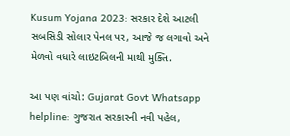Kusum Yojana 2023: સરકાર દેશે આટલી સબસિડી સોલાર પેનલ પર, આજે જ લગાવો અને મેળવો વધારે લાઇટબિલની માથી મુક્તિ.

આ પણ વાંચો: Gujarat Govt Whatsapp helpline: ગુજરાત સરકારની નવી પહેલ,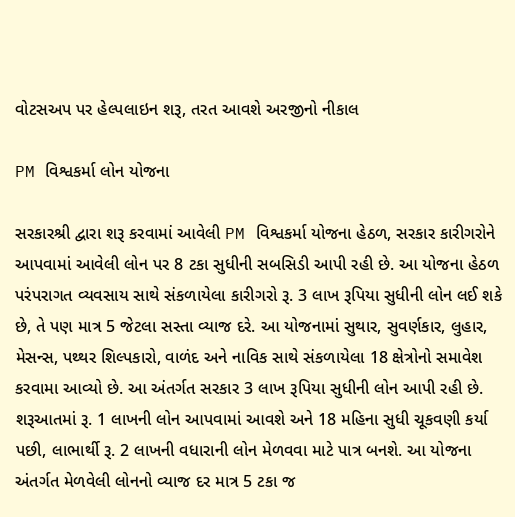વોટસઅપ પર હેલ્પલાઇન શરૂ, તરત આવશે અરજીનો નીકાલ

PM વિશ્વકર્મા લોન યોજના

સરકારશ્રી દ્વારા શરૂ કરવામાં આવેલી PM વિશ્વકર્મા યોજના હેઠળ, સરકાર કારીગરોને આપવામાં આવેલી લોન પર 8 ટકા સુધીની સબસિડી આપી રહી છે. આ યોજના હેઠળ પરંપરાગત વ્યવસાય સાથે સંકળાયેલા કારીગરો રૂ. 3 લાખ રૂપિયા સુધીની લોન લઈ શકે છે, તે પણ માત્ર 5 જેટલા સસ્તા વ્યાજ દરે. આ યોજનામાં સુથાર, સુવર્ણકાર, લુહાર, મેસન્સ, પથ્થર શિલ્પકારો, વાળંદ અને નાવિક સાથે સંકળાયેલા 18 ક્ષેત્રોનો સમાવેશ કરવામા આવ્યો છે. આ અંતર્ગત સરકાર 3 લાખ રૂપિયા સુધીની લોન આપી રહી છે. શરૂઆતમાં રૂ. 1 લાખની લોન આપવામાં આવશે અને 18 મહિના સુધી ચૂકવણી કર્યા પછી, લાભાર્થી રૂ. 2 લાખની વધારાની લોન મેળવવા માટે પાત્ર બનશે. આ યોજના અંતર્ગત મેળવેલી લોનનો વ્યાજ દર માત્ર 5 ટકા જ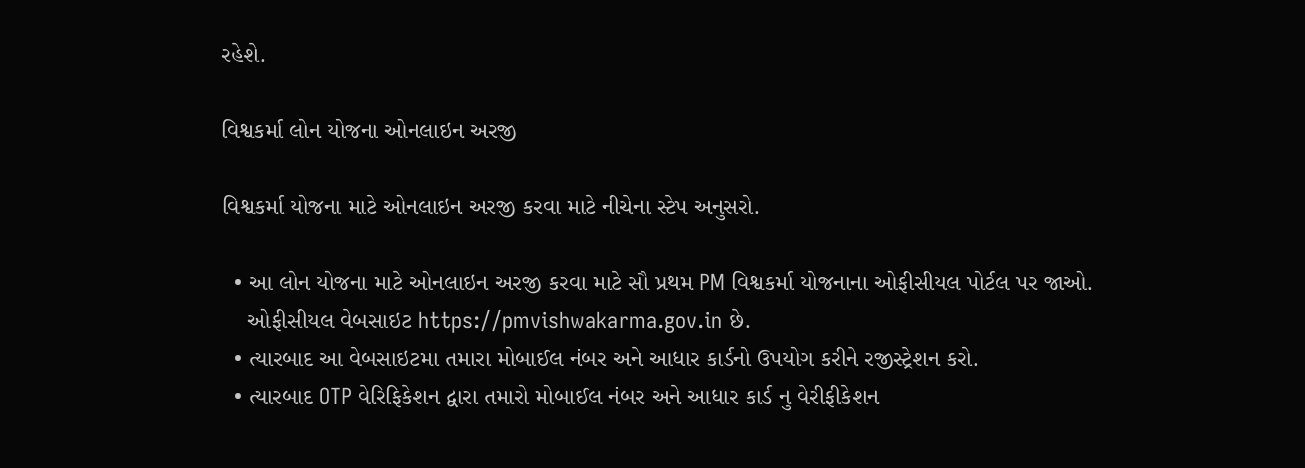રહેશે.

વિશ્વકર્મા લોન યોજના ઓનલાઇન અરજી

વિશ્વકર્મા યોજના માટે ઓનલાઇન અરજી કરવા માટે નીચેના સ્ટેપ અનુસરો.

  • આ લોન યોજના માટે ઓનલાઇન અરજી કરવા માટે સૌ પ્રથમ PM વિશ્વકર્મા યોજનાના ઓફીસીયલ પોર્ટલ પર જાઓ.
    ઓફીસીયલ વેબસાઇટ https://pmvishwakarma.gov.in છે.
  • ત્યારબાદ આ વેબસાઇટમા તમારા મોબાઈલ નંબર અને આધાર કાર્ડનો ઉપયોગ કરીને રજીસ્ટ્રેશન કરો.
  • ત્યારબાદ OTP વેરિફિકેશન દ્વારા તમારો મોબાઈલ નંબર અને આધાર કાર્ડ નુ વેરીફીકેશન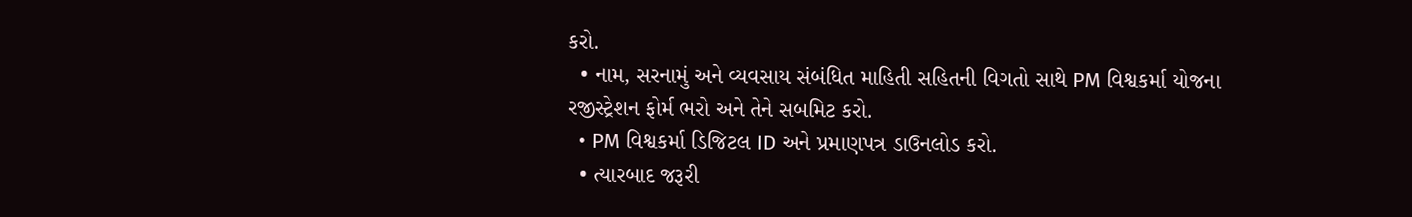કરો.
  • નામ, સરનામું અને વ્યવસાય સંબંધિત માહિતી સહિતની વિગતો સાથે PM વિશ્વકર્મા યોજના રજીસ્ટ્રેશન ફોર્મ ભરો અને તેને સબમિટ કરો.
  • PM વિશ્વકર્મા ડિજિટલ ID અને પ્રમાણપત્ર ડાઉનલોડ કરો.
  • ત્યારબાદ જરૂરી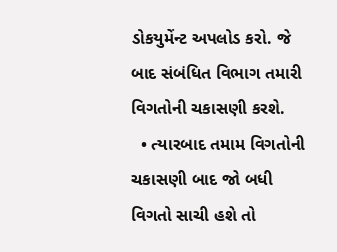ડોકયુમેંન્ટ અપલોડ કરો. જે બાદ સંબંધિત વિભાગ તમારી વિગતોની ચકાસણી કરશે.
  • ત્યારબાદ તમામ વિગતોની ચકાસણી બાદ જો બધી વિગતો સાચી હશે તો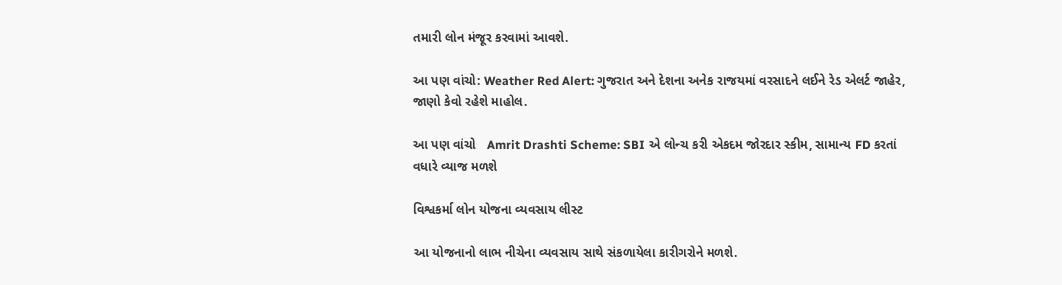તમારી લોન મંજૂર કરવામાં આવશે.

આ પણ વાંચો: Weather Red Alert: ગુજરાત અને દેશના અનેક રાજયમાં વરસાદને લઈને રેડ એલર્ટ જાહેર, જાણો કેવો રહેશે માહોલ.

આ પણ વાંચો   Amrit Drashti Scheme: SBI એ લોન્ચ કરી એકદમ જોરદાર સ્કીમ, સામાન્ય FD કરતાં વધારે વ્યાજ મળશે

વિશ્વકર્મા લોન યોજના વ્યવસાય લીસ્ટ

આ યોજનાનો લાભ નીચેના વ્યવસાય સાથે સંકળાયેલા કારીગરોને મળશે.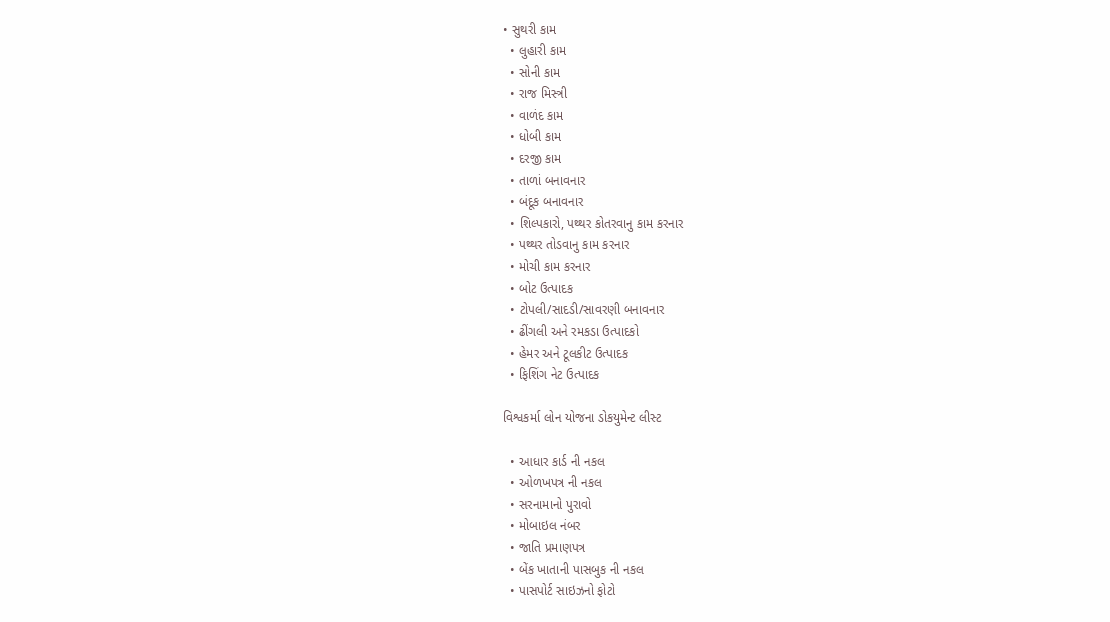• સુથરી કામ
  • લુહારી કામ
  • સોની કામ
  • રાજ મિસ્ત્રી
  • વાળંદ કામ
  • ધોબી કામ
  • દરજી કામ
  • તાળાં બનાવનાર
  • બંદૂક બનાવનાર
  • શિલ્પકારો, પથ્થર કોતરવાનુ કામ કરનાર
  • પથ્થર તોડવાનુ કામ કરનાર
  • મોચી કામ કરનાર
  • બોટ ઉત્પાદક
  • ટોપલી/સાદડી/સાવરણી બનાવનાર
  • ઢીંગલી અને રમકડા ઉત્પાદકો
  • હેમર અને ટૂલકીટ ઉત્પાદક
  • ફિશિંગ નેટ ઉત્પાદક

વિશ્વકર્મા લોન યોજના ડોકયુમેન્ટ લીસ્ટ

  • આધાર કાર્ડ ની નકલ
  • ઓળખપત્ર ની નકલ
  • સરનામાનો પુરાવો
  • મોબાઇલ નંબર
  • જાતિ પ્રમાણપત્ર
  • બેંક ખાતાની પાસબુક ની નકલ
  • પાસપોર્ટ સાઇઝનો ફોટો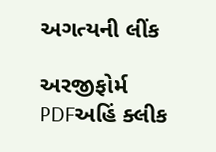અગત્યની લીંક

અરજીફોર્મ PDFઅહિં ક્લીક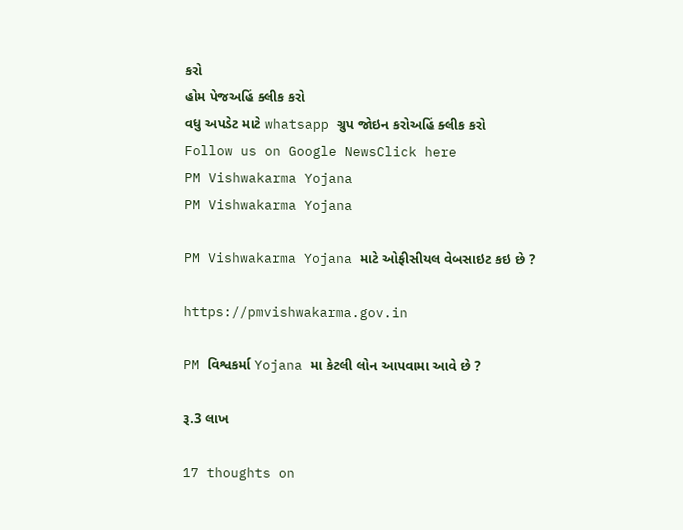કરો
હોમ પેજઅહિં ક્લીક કરો
વધુ અપડેટ માટે whatsapp ગ્રુપ જોઇન કરોઅહિં ક્લીક કરો
Follow us on Google NewsClick here
PM Vishwakarma Yojana
PM Vishwakarma Yojana

PM Vishwakarma Yojana માટે ઓફીસીયલ વેબસાઇટ કઇ છે ?

https://pmvishwakarma.gov.in

PM વિશ્વકર્મા Yojana મા કેટલી લોન આપવામા આવે છે ?

રૂ.3 લાખ

17 thoughts on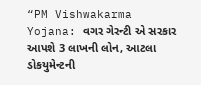“PM Vishwakarma Yojana: વગર ગેરન્ટી એ સરકાર આપશે 3 લાખની લોન, આટલા ડોકયુમેન્ટની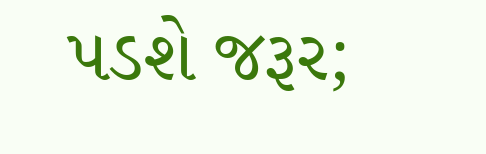પડશે જરૂર;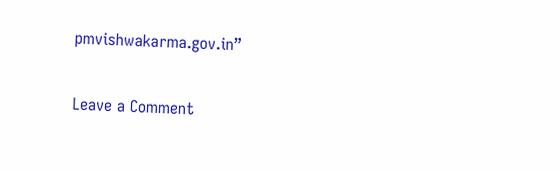pmvishwakarma.gov.in”

Leave a Comment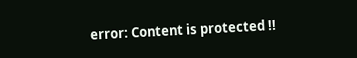error: Content is protected !!